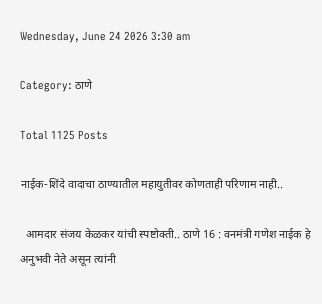Wednesday, June 24 2026 3:30 am

Category: ठाणे

Total 1125 Posts

नाईक-शिंदे वादाचा ठाण्यातील महायुतीवर कोणताही परिणाम नाही..

  आमदार संजय केळकर यांची स्पष्टोक्ती.. ठाणे 16 : वनमंत्री गणेश नाईक हे अनुभवी नेते असून त्यांनी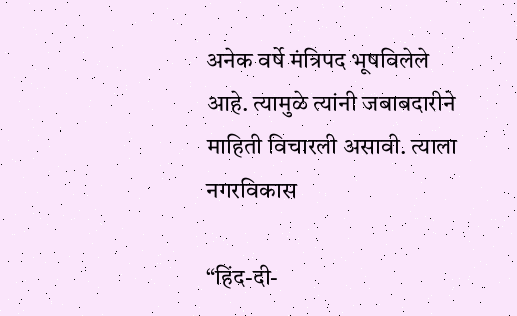अनेक वर्षे मंत्रिपद भूषविलेले आहे. त्यामुळे त्यांनी जबाबदारीने माहिती विचारली असावी. त्याला नगरविकास

“हिंद-दी-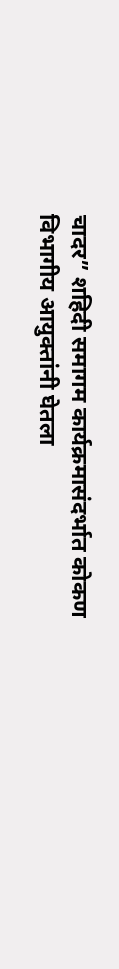चादर” शहिदी समागम कार्यक्रमासंदर्भात कोकण विभागीय आयुक्तांनी घेतला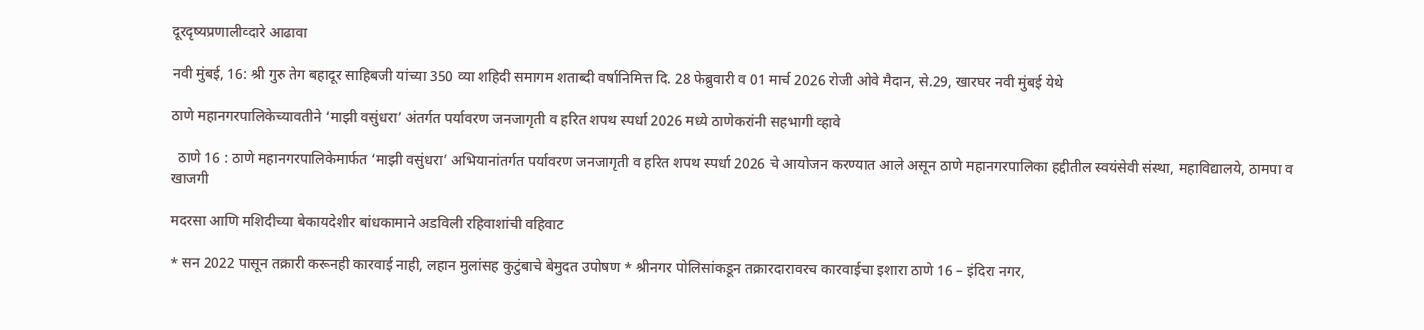दूरदृष्यप्रणालीव्दारे आढावा

नवी मुंबई, 16: श्री गुरु तेग बहादूर साहिबजी यांच्या 350 व्या शहिदी समागम शताब्दी वर्षानिमित्त दि. 28 फेब्रुवारी व 01 मार्च 2026 रोजी ओवे मैदान, से.29, खारघर नवी मुंबई येथे

ठाणे महानगरपालिकेच्यावतीने ‘माझी वसुंधरा’ अंतर्गत पर्यावरण जनजागृती व हरित शपथ स्पर्धा 2026 मध्ये ठाणेकरांनी सहभागी व्हावे

  ठाणे 16 : ठाणे महानगरपालिकेमार्फत ‘माझी वसुंधरा’ अभियानांतर्गत पर्यावरण जनजागृती व हरित शपथ स्पर्धा 2026 चे आयोजन करण्यात आले असून ठाणे महानगरपालिका हद्दीतील स्वयंसेवी संस्था, महाविद्यालये, ठामपा व खाजगी

मदरसा आणि मशिदीच्या बेकायदेशीर बांधकामाने अडविली रहिवाशांची वहिवाट

* सन 2022 पासून तक्रारी करूनही कारवाई नाही, लहान मुलांसह कुटुंबाचे बेमुदत उपोषण * श्रीनगर पोलिसांकडून तक्रारदारावरच कारवाईचा इशारा ठाणे 16 – इंदिरा नगर,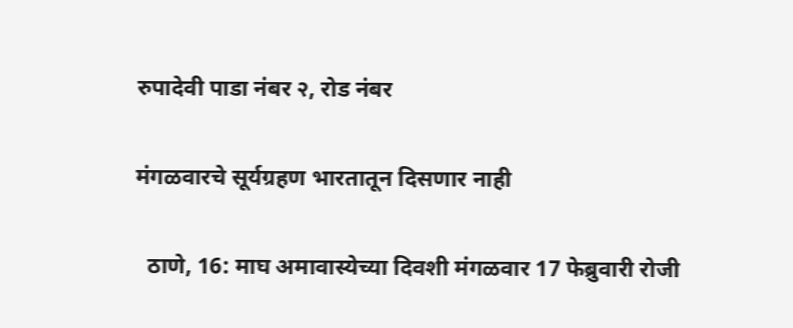रुपादेवी पाडा नंबर २, रोड नंबर

मंगळवारचे सूर्यग्रहण भारतातून दिसणार नाही

  ठाणे, 16: माघ अमावास्येच्या दिवशी मंगळवार 17 फेब्रुवारी रोजी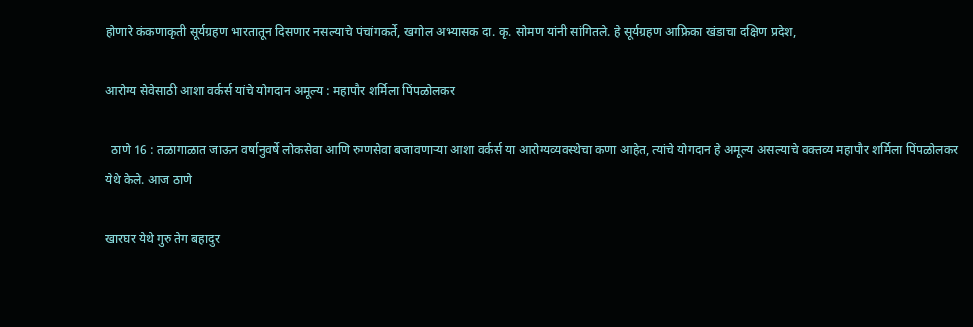होणारे कंकणाकृती सूर्यग्रहण भारतातून दिसणार नसल्याचे पंचांगकर्ते, खगोल अभ्यासक दा. कृ. सोमण यांनी सांगितले. हे सूर्यग्रहण आफ्रिका खंडाचा दक्षिण प्रदेश,

आरोग्य सेवेसाठी आशा वर्कर्स यांचे योगदान अमूल्य : महापौर शर्मिला पिंपळोलकर

  ठाणे 16 : तळागाळात जाऊन वर्षानुवर्षे लोकसेवा आणि रुग्णसेवा बजावणाऱ्या आशा वर्कर्स या आरोग्यव्यवस्थेचा कणा आहेत, त्यांचे योगदान हे अमूल्य असल्याचे वक्तव्य महापौर शर्मिला पिंपळोलकर येथे केले. आज ठाणे

खारघर येथे गुरु तेग बहादुर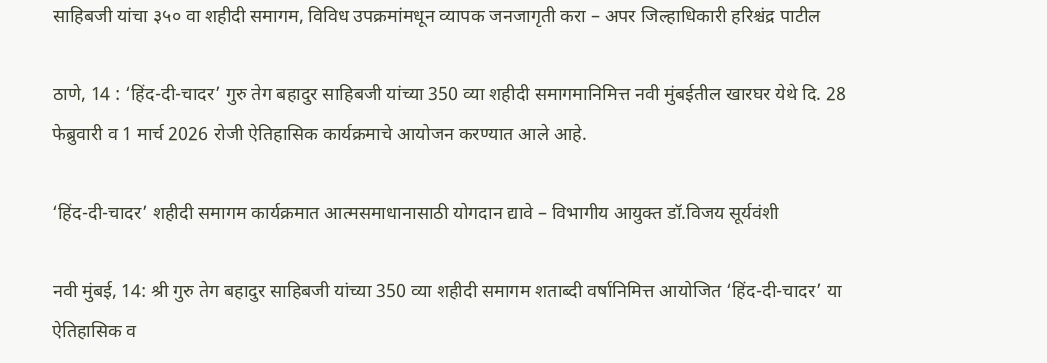साहिबजी यांचा ३५० वा शहीदी समागम, विविध उपक्रमांमधून व्यापक जनजागृती करा – अपर जिल्हाधिकारी हरिश्चंद्र पाटील

ठाणे, 14 : ‘हिंद-दी-चादर’ गुरु तेग बहादुर साहिबजी यांच्या 350 व्या शहीदी समागमानिमित्त नवी मुंबईतील खारघर येथे दि. 28 फेब्रुवारी व 1 मार्च 2026 रोजी ऐतिहासिक कार्यक्रमाचे आयोजन करण्यात आले आहे.

‘हिंद-दी-चादर’ शहीदी समागम कार्यक्रमात आत्मसमाधानासाठी योगदान द्यावे – विभागीय आयुक्त डॉ.विजय सूर्यवंशी

नवी मुंबई, 14: श्री गुरु तेग बहादुर साहिबजी यांच्या 350 व्या शहीदी समागम शताब्दी वर्षानिमित्त आयोजित ‘हिंद-दी-चादर’ या ऐतिहासिक व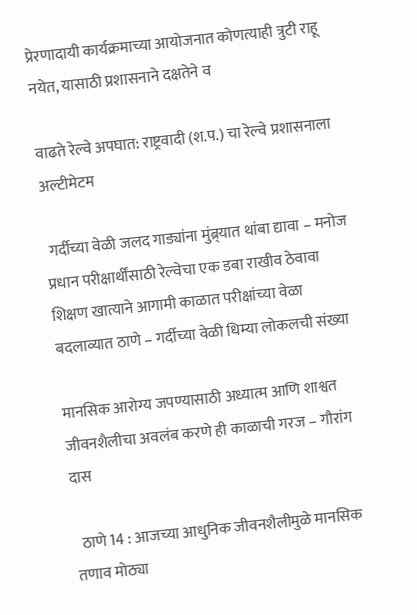प्रेरणादायी कार्यक्रमाच्या आयोजनात कोणत्याही त्रुटी राहू नयेत, यासाठी प्रशासनाने दक्षतेने व

वाढते रेल्वे अपघात: राष्ट्रवादी (श.प.) चा रेल्वे प्रशासनाला अल्टीमेटम

 गर्दीच्या वेळी जलद गाड्यांना मुंब्र्यात थांबा द्यावा – मनोज प्रधान परीक्षार्थींसाठी रेल्वेचा एक डबा राखीव ठेवावा शिक्षण खात्याने आगामी काळात परीक्षांच्या वेळा बदलाव्यात ठाणे – गर्दीच्या वेळी धिम्या लोकलची संख्या

मानसिक आरोग्य जपण्यासाठी अध्यात्म आणि शाश्वत जीवनशैलीचा अवलंब करणे ही काळाची गरज – गौरांग दास

  ठाणे 14 : आजच्या आधुनिक जीवनशैलीमुळे मानसिक तणाव मोठ्या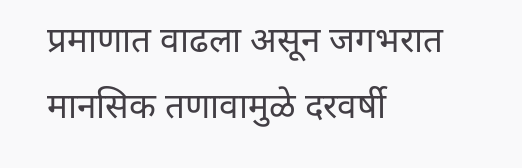प्रमाणात वाढला असून जगभरात मानसिक तणावामुळे दरवर्षी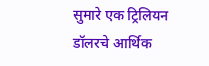सुमारे एक ट्रिलियन डॉलरचे आर्थिक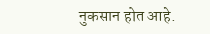नुकसान होत आहे.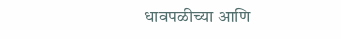धावपळीच्या आणि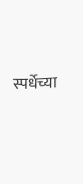स्पर्धेच्या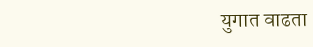युगात वाढता